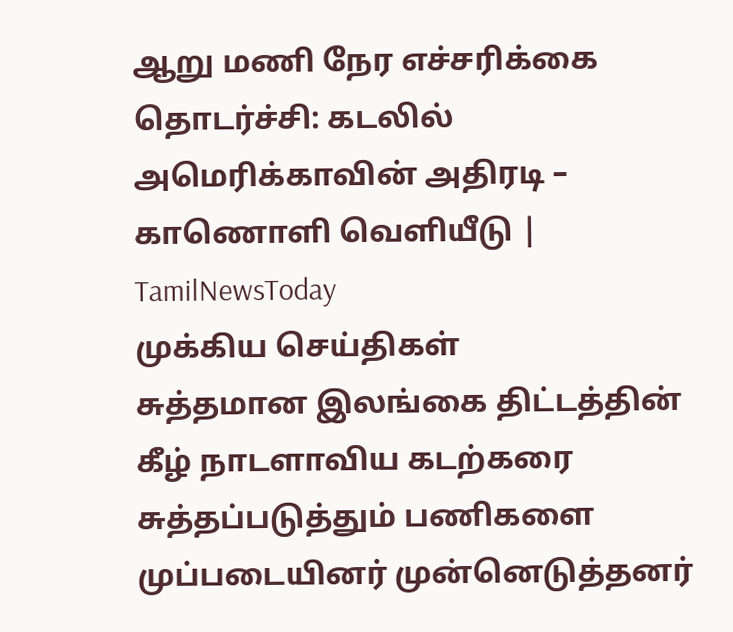ஆறு மணி நேர எச்சரிக்கை தொடர்ச்சி: கடலில் அமெரிக்காவின் அதிரடி – காணொளி வெளியீடு | TamilNewsToday
முக்கிய செய்திகள்
சுத்தமான இலங்கை திட்டத்தின் கீழ் நாடளாவிய கடற்கரை சுத்தப்படுத்தும் பணிகளை முப்படையினர் முன்னெடுத்தனர்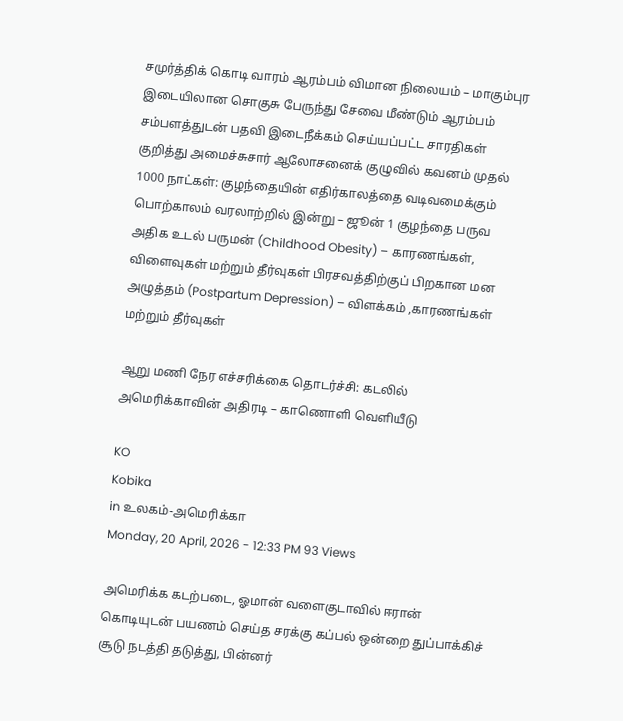சமுர்த்திக் கொடி வாரம் ஆரம்பம் விமான நிலையம் – மாகும்புர இடையிலான சொகுசு பேருந்து சேவை மீண்டும் ஆரம்பம் சம்பளத்துடன் பதவி இடைநீக்கம் செய்யப்பட்ட சாரதிகள் குறித்து அமைச்சுசார் ஆலோசனைக் குழுவில் கவனம் முதல் 1000 நாட்கள்: குழந்தையின் எதிர்காலத்தை வடிவமைக்கும் பொற்காலம் வரலாற்றில் இன்று – ஜூன் 1 குழந்தை பருவ அதிக உடல் பருமன் (Childhood Obesity) – காரணங்கள், விளைவுகள் மற்றும் தீர்வுகள் பிரசவத்திற்குப் பிறகான மன அழுத்தம் (Postpartum Depression) – விளக்கம் ,காரணங்கள் மற்றும் தீர்வுகள்

ஆறு மணி நேர எச்சரிக்கை தொடர்ச்சி: கடலில் அமெரிக்காவின் அதிரடி – காணொளி வெளியீடு

KO
Kobika
in உலகம்-அமெரிக்கா
Monday, 20 April, 2026 - 12:33 PM 93 Views

அமெரிக்க கடற்படை, ஓமான் வளைகுடாவில் ஈரான் கொடியுடன் பயணம் செய்த சரக்கு கப்பல் ஒன்றை துப்பாக்கிச் சூடு நடத்தி தடுத்து, பின்னர்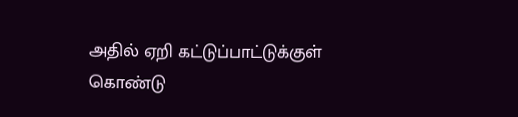அதில் ஏறி கட்டுப்பாட்டுக்குள் கொண்டு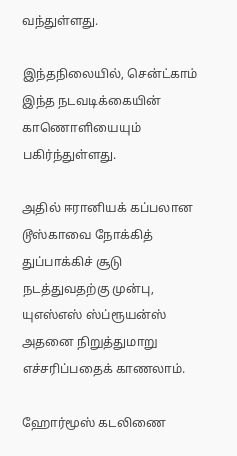வந்துள்ளது.

இந்தநிலையில், சென்ட்காம் இந்த நடவடிக்கையின் காணொளியையும் பகிர்ந்துள்ளது.

அதில் ஈரானியக் கப்பலான டூஸ்காவை நோக்கித் துப்பாக்கிச் சூடு நடத்துவதற்கு முன்பு, யுஎஸ்எஸ் ஸ்ப்ரூயன்ஸ் அதனை நிறுத்துமாறு எச்சரிப்பதைக் காணலாம்.

ஹோர்மூஸ் கடலிணை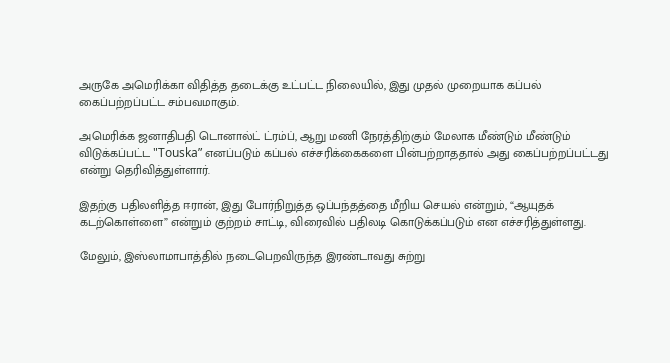அருகே அமெரிக்கா விதித்த தடைக்கு உட்பட்ட நிலையில், இது முதல் முறையாக கப்பல் கைப்பற்றப்பட்ட சம்பவமாகும்.

அமெரிக்க ஜனாதிபதி டொனால்ட் ட்ரம்ப், ஆறு மணி நேரத்திற்கும் மேலாக மீண்டும் மீண்டும் விடுக்கப்பட்ட "Touska” எனப்படும் கப்பல் எச்சரிக்கைகளை பின்பற்றாததால் அது கைப்பற்றப்பட்டது என்று தெரிவித்துள்ளார்.

இதற்கு பதிலளித்த ஈரான், இது போர்நிறுத்த ஒப்பந்தத்தை மீறிய செயல் என்றும், “ஆயுதக் கடற்கொள்ளை” என்றும் குற்றம் சாட்டி, விரைவில் பதிலடி கொடுக்கப்படும் என எச்சரித்துள்ளது.

மேலும், இஸ்லாமாபாத்தில் நடைபெறவிருந்த இரண்டாவது சுற்று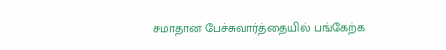சமாதான பேச்சுவார்த்தையில் பங்கேற்க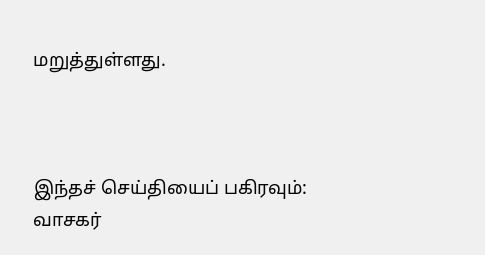மறுத்துள்ளது.



இந்தச் செய்தியைப் பகிரவும்:
வாசகர்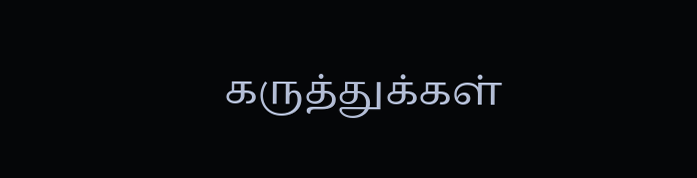கருத்துக்கள்